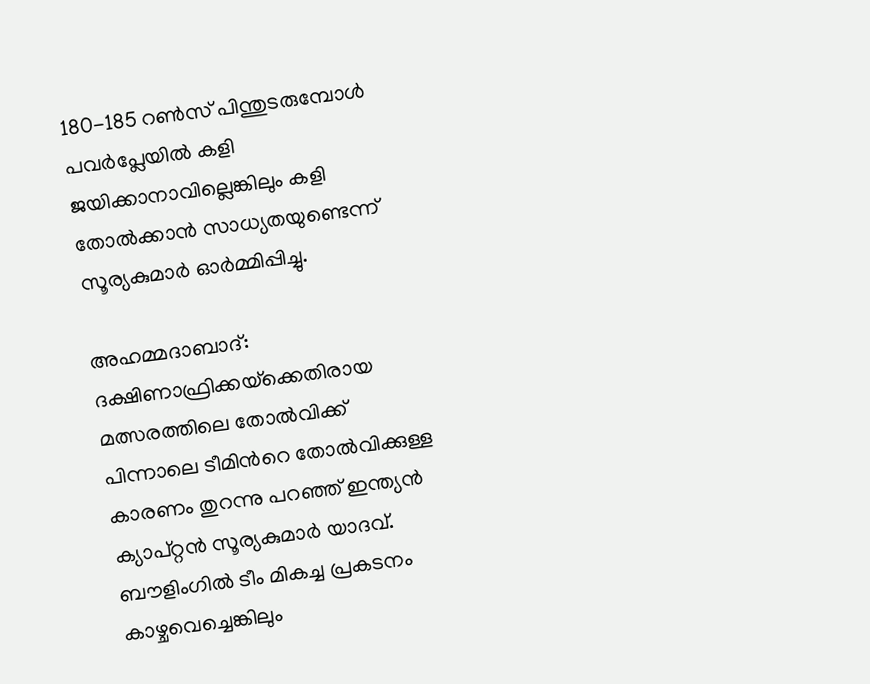180-185 റൺസ് പിന്തുടരുമ്പോൾ പവർപ്ലേയിൽ കളി ജയിക്കാനാവില്ലെങ്കിലും കളി തോൽക്കാൻ സാധ്യതയുണ്ടെന്ന് സൂര്യകുമാർ ഓർമ്മിപ്പിച്ചു.

അഹമ്മദാബാദ്: ദക്ഷിണാഫ്രിക്കയ്‌ക്കെതിരായ മത്സരത്തിലെ തോൽവിക്ക് പിന്നാലെ ടീമിന്‍റെ തോല്‍വിക്കുള്ള കാരണം തുറന്നു പറഞ്ഞ് ഇന്ത്യൻ ക്യാപ്റ്റൻ സൂര്യകുമാർ യാദവ്. ബൗളിംഗിൽ ടീം മികച്ച പ്രകടനം കാഴ്ചവെച്ചെങ്കിലും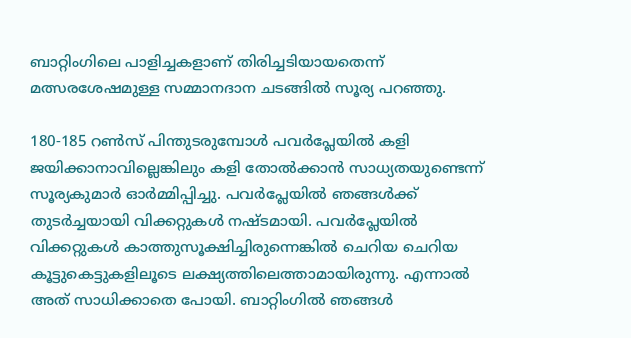ബാറ്റിംഗിലെ പാളിച്ചകളാണ് തിരിച്ചടിയായതെന്ന് മത്സരശേഷമുള്ള സമ്മാനദാന ചടങ്ങിൽ സൂര്യ പറഞ്ഞു.

180-185 റൺസ് പിന്തുടരുമ്പോൾ പവർപ്ലേയിൽ കളി ജയിക്കാനാവില്ലെങ്കിലും കളി തോൽക്കാൻ സാധ്യതയുണ്ടെന്ന് സൂര്യകുമാർ ഓർമ്മിപ്പിച്ചു. പവർപ്ലേയിൽ ഞങ്ങൾക്ക് തുടർച്ചയായി വിക്കറ്റുകൾ നഷ്ടമായി. പവർപ്ലേയിൽ വിക്കറ്റുകൾ കാത്തുസൂക്ഷിച്ചിരുന്നെങ്കിൽ ചെറിയ ചെറിയ കൂട്ടുകെട്ടുകളിലൂടെ ലക്ഷ്യത്തിലെത്താമായിരുന്നു. എന്നാൽ അത് സാധിക്കാതെ പോയി. ബാറ്റിംഗിൽ ഞങ്ങൾ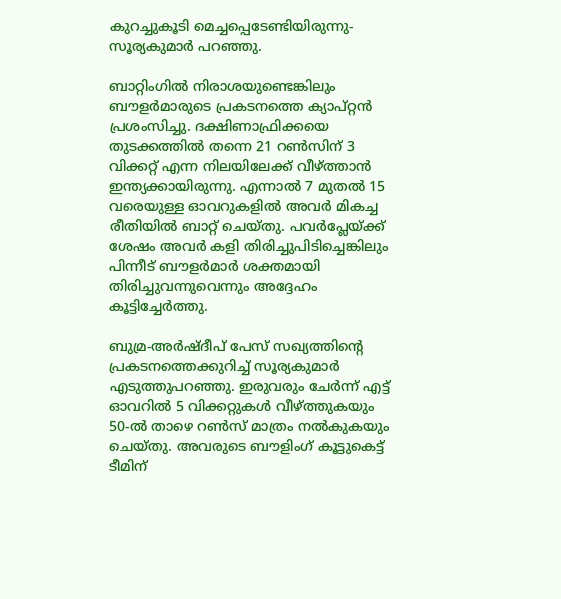കുറച്ചുകൂടി മെച്ചപ്പെടേണ്ടിയിരുന്നു- സൂര്യകുമാർ പറഞ്ഞു.

ബാറ്റിംഗിൽ നിരാശയുണ്ടെങ്കിലും ബൗളർമാരുടെ പ്രകടനത്തെ ക്യാപ്റ്റൻ പ്രശംസിച്ചു. ദക്ഷിണാഫ്രിക്കയെ തുടക്കത്തിൽ തന്നെ 21 റൺസിന് 3 വിക്കറ്റ് എന്ന നിലയിലേക്ക് വീഴ്ത്താൻ ഇന്ത്യക്കായിരുന്നു. എന്നാൽ 7 മുതൽ 15 വരെയുള്ള ഓവറുകളിൽ അവർ മികച്ച രീതിയിൽ ബാറ്റ് ചെയ്തു. പവർപ്ലേയ്ക്ക് ശേഷം അവർ കളി തിരിച്ചുപിടിച്ചെങ്കിലും പിന്നീട് ബൗളർമാർ ശക്തമായി തിരിച്ചുവന്നുവെന്നും അദ്ദേഹം കൂട്ടിച്ചേർത്തു.

ബുമ്ര-അർഷ്ദീപ് പേസ് സഖ്യത്തിന്‍റെ പ്രകടനത്തെക്കുറിച്ച് സൂര്യകുമാർ എടുത്തുപറഞ്ഞു. ഇരുവരും ചേർന്ന് എട്ട് ഓവറിൽ 5 വിക്കറ്റുകൾ വീഴ്ത്തുകയും 50-ൽ താഴെ റൺസ് മാത്രം നൽകുകയും ചെയ്തു. അവരുടെ ബൗളിംഗ് കൂട്ടുകെട്ട് ടീമിന്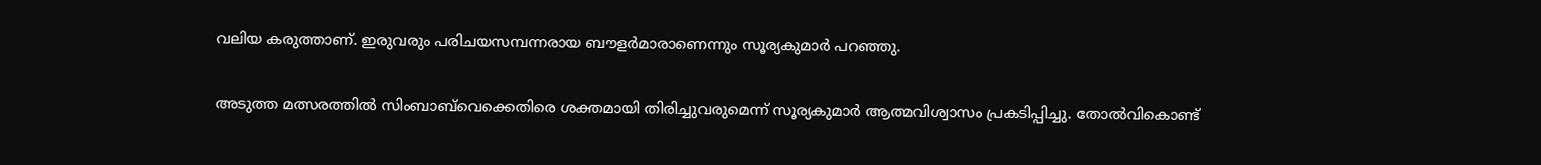വലിയ കരുത്താണ്. ഇരുവരും പരിചയസമ്പന്നരായ ബൗളർമാരാണെന്നും സൂര്യകുമാര്‍ പറഞ്ഞു.

അടുത്ത മത്സരത്തിൽ സിംബാബ്‌വെക്കെതിരെ ശക്തമായി തിരിച്ചുവരുമെന്ന് സൂര്യകുമാർ ആത്മവിശ്വാസം പ്രകടിപ്പിച്ചു. തോല്‍വികൊണ്ട്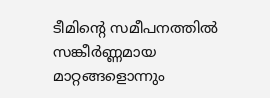ടീമിന്‍റെ സമീപനത്തില്‍ സങ്കീർണ്ണമായ മാറ്റങ്ങളൊന്നും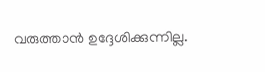വരുത്താൻ ഉദ്ദേശിക്കുന്നില്ല.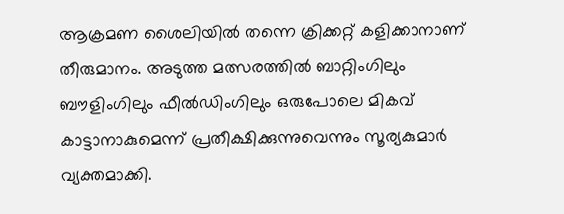ആക്രമണ ശൈലിയിൽ തന്നെ ക്രിക്കറ്റ് കളിക്കാനാണ് തീരുമാനം. അടുത്ത മത്സരത്തിൽ ബാറ്റിംഗിലും ബൗളിംഗിലും ഫീൽഡിംഗിലും ഒരുപോലെ മികവ് കാട്ടാനാകുമെന്ന് പ്രതീക്ഷിക്കുന്നുവെന്നും സൂര്യകുമാർ വ്യക്തമാക്കി.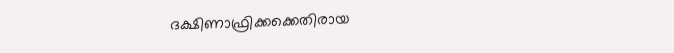ദക്ഷിണാഫ്രിക്കക്കെതിരായ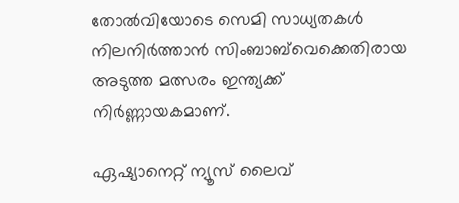തോൽവിയോടെ സെമി സാധ്യതകൾ നിലനിർത്താൻ സിംബാബ്‌വെക്കെതിരായ അടുത്ത മത്സരം ഇന്ത്യക്ക് നിർണ്ണായകമാണ്.

ഏഷ്യാനെറ്റ് ന്യൂസ് ലൈവ്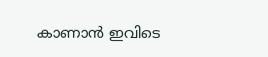കാണാന്‍ ഇവിടെ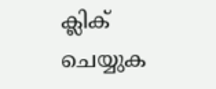ക്ലിക് ചെയ്യുക